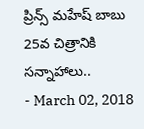ప్రిన్స్ మహేష్ బాబు 25వ చిత్రానికి సన్నాహాలు..
- March 02, 2018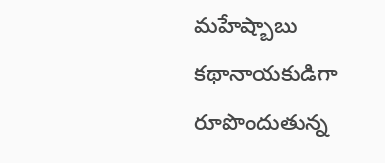మహేష్బాబు కథానాయకుడిగా రూపొందుతున్న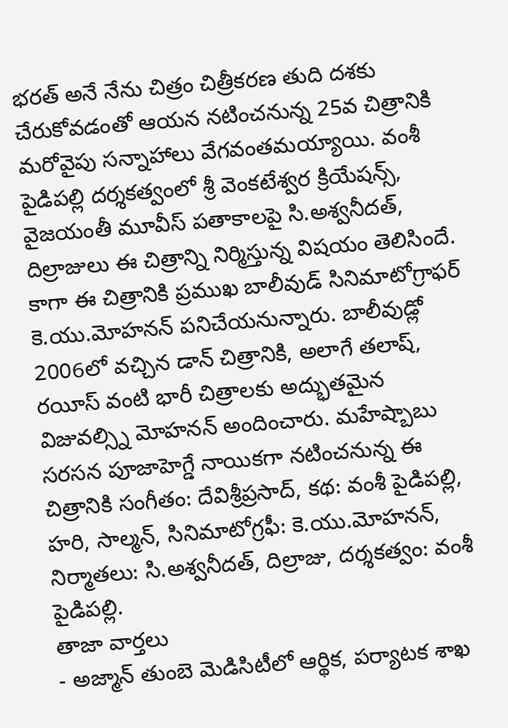భరత్ అనే నేను చిత్రం చిత్రీకరణ తుది దశకు చేరుకోవడంతో ఆయన నటించనున్న 25వ చిత్రానికి మరోవైపు సన్నాహాలు వేగవంతమయ్యాయి. వంశీ పైడిపల్లి దర్శకత్వంలో శ్రీ వెంకటేశ్వర క్రియేషన్స్, వైజయంతీ మూవీస్ పతాకాలపై సి.అశ్వనీదత్, దిల్రాజులు ఈ చిత్రాన్ని నిర్మిస్తున్న విషయం తెలిసిందే. కాగా ఈ చిత్రానికి ప్రముఖ బాలీవుడ్ సినిమాటోగ్రాఫర్ కె.యు.మోహనన్ పనిచేయనున్నారు. బాలీవుడ్లో 2006లో వచ్చిన డాన్ చిత్రానికి, అలాగే తలాష్, రయీస్ వంటి భారీ చిత్రాలకు అద్భుతమైన విజువల్స్ని మోహనన్ అందించారు. మహేష్బాబు సరసన పూజాహెగ్డే నాయికగా నటించనున్న ఈ చిత్రానికి సంగీతం: దేవిశ్రీప్రసాద్, కథ: వంశీ పైడిపల్లి, హరి, సాల్మన్, సినిమాటోగ్రఫీ: కె.యు.మోహనన్, నిర్మాతలు: సి.అశ్వనీదత్, దిల్రాజు, దర్శకత్వం: వంశీ పైడిపల్లి.
తాజా వార్తలు
- అజ్మాన్ తుంబె మెడిసిటీలో ఆర్థిక, పర్యాటక శాఖ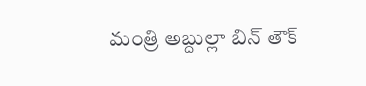మంత్రి అబ్దుల్లా బిన్ తౌక్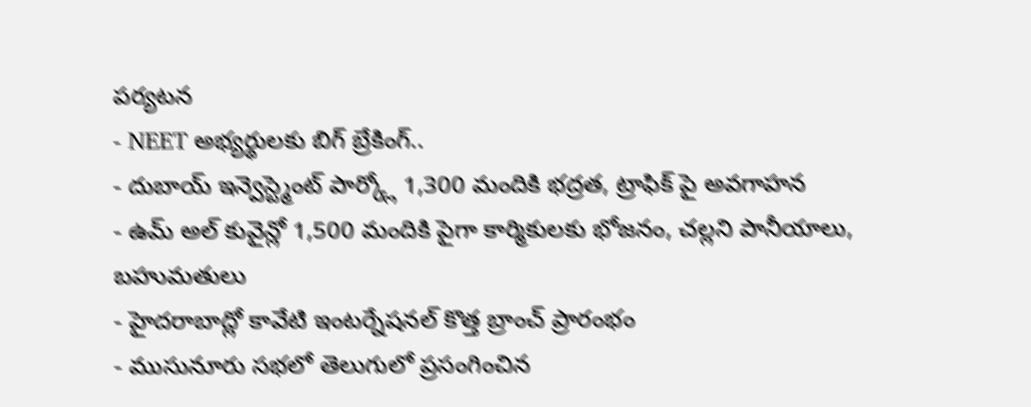పర్యటన
- NEET అభ్యర్థులకు బిగ్ బ్రేకింగ్..
- దుబాయ్ ఇన్వెస్ట్మెంట్ పార్క్లో 1,300 మందికి భద్రత, ట్రాఫిక్ పై అవగాహన
- ఉమ్ అల్ కువైన్లో 1,500 మందికి పైగా కార్మికులకు భోజనం, చల్లని పానీయాలు, బహుమతులు
- హైదరాబాద్లో కావేటి ఇంటర్నేషనల్ కొత్త బ్రాంచ్ ప్రారంభం
- ముసునూరు సభలో తెలుగులో ప్రసంగించిన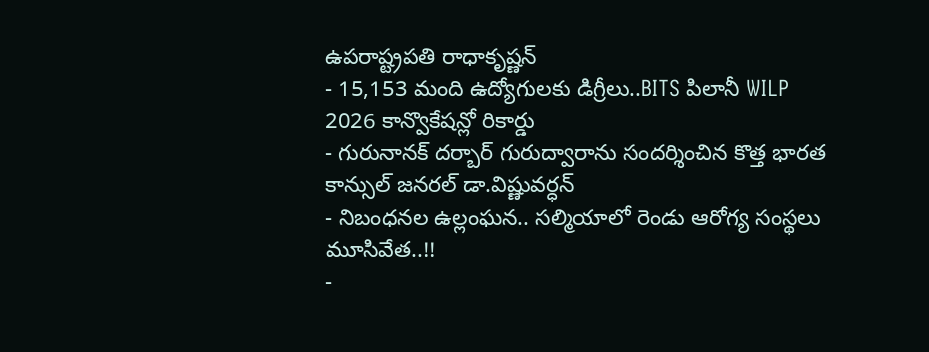ఉపరాష్ట్రపతి రాధాకృష్ణన్
- 15,153 మంది ఉద్యోగులకు డిగ్రీలు..BITS పిలానీ WILP 2026 కాన్వొకేషన్లో రికార్డు
- గురునానక్ దర్బార్ గురుద్వారాను సందర్శించిన కొత్త భారత కాన్సుల్ జనరల్ డా.విష్ణువర్ధన్
- నిబంధనల ఉల్లంఘన.. సల్మియాలో రెండు ఆరోగ్య సంస్థలు మూసివేత..!!
-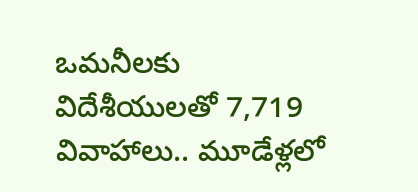ఒమనీలకు విదేశీయులతో 7,719 వివాహాలు.. మూడేళ్లలో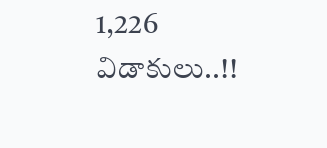1,226 విడాకులు..!!